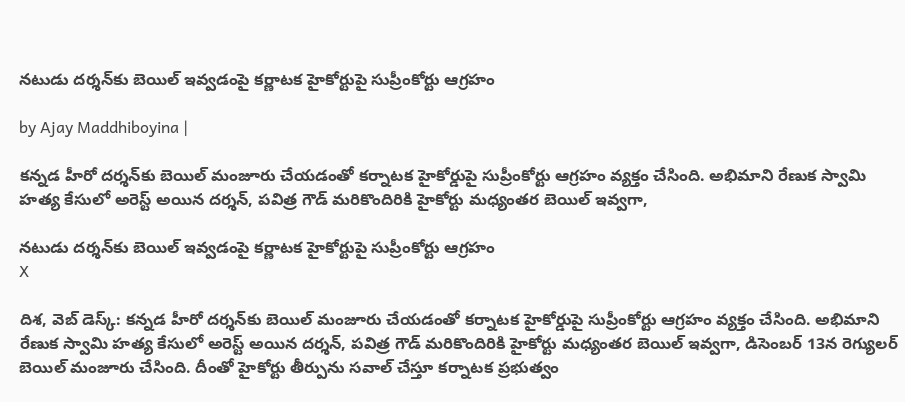నటుడు దర్శన్‌కు బెయిల్ ఇవ్వడంపై కర్ణాటక హైకోర్టుపై సుప్రీంకోర్టు ఆగ్రహం

by Ajay Maddhiboyina |

క‌న్న‌డ హీరో ద‌ర్శ‌న్‌కు బెయిల్ మంజూరు చేయడంతో కర్నాటక హైకోర్డుపై సుప్రీంకోర్టు ఆగ్రహం వ్యక్తం చేసింది. అభిమాని రేణుక స్వామి హత్య కేసులో అరెస్ట్ అయిన దర్శన్, పవిత్ర గౌడ్ మరికొందిరికి హైకోర్టు మధ్యంతర బెయిల్ ఇవ్వగా,

నటుడు దర్శన్‌కు బెయిల్ ఇవ్వడంపై కర్ణాటక హైకోర్టుపై సుప్రీంకోర్టు ఆగ్రహం
X

దిశ‌, వెబ్ డెస్క్: క‌న్న‌డ హీరో ద‌ర్శ‌న్‌కు బెయిల్ మంజూరు చేయడంతో కర్నాటక హైకోర్డుపై సుప్రీంకోర్టు ఆగ్రహం వ్యక్తం చేసింది. అభిమాని రేణుక స్వామి హత్య కేసులో అరెస్ట్ అయిన దర్శన్, పవిత్ర గౌడ్ మరికొందిరికి హైకోర్టు మధ్యంతర బెయిల్ ఇవ్వగా, డిసెంబర్ 13న రెగ్యులర్ బెయిల్ మంజూరు చేసింది. దీంతో హైకోర్టు తీర్పును సవాల్ చేస్తూ కర్నాటక ప్రభుత్వం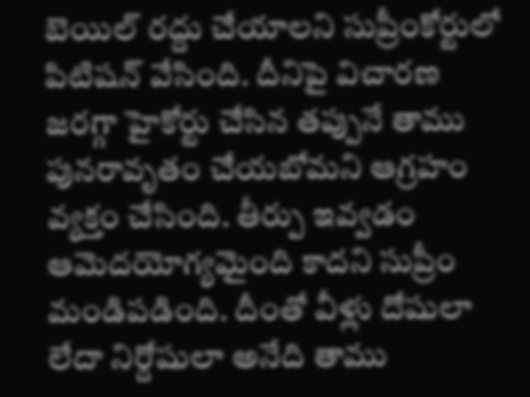బెయిల్ రద్దు చేయాలని సుప్రీంకోర్టులో పిటిషన్ వేసింది. దీనిపై విచారణ జరగ్గా హైకోర్టు చేసిన తప్పునే తాము పునరావృతం చేయ‌బోమ‌ని ఆగ్ర‌హం వ్య‌క్తం చేసింది. తీర్పు ఇవ్వ‌డం ఆమెద‌యోగ్య‌మైంది కాద‌ని సుప్రీం మండిప‌డింది. దీంతో వీళ్లు దోషులా లేదా నిర్దోషులా అనేది తాము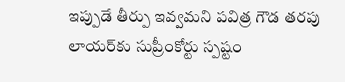ఇప్పుడే తీర్పు ఇవ్వ‌మ‌ని ప‌విత్ర గౌడ త‌ర‌పు లాయ‌ర్‌కు సుప్రీంకోర్టు స్పష్టం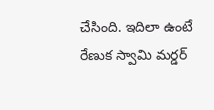చేసింది. ఇదిలా ఉంటే రేణుక స్వామి మర్డర్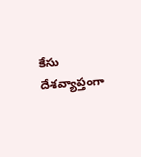కేసు దేశవ్యాప్తంగా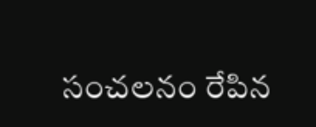సంచలనం రేపిన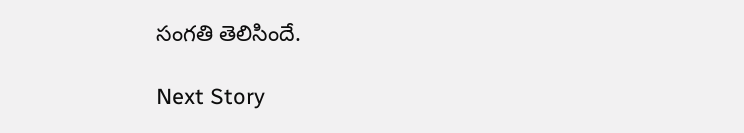సంగతి తెలిసిందే.

Next Story